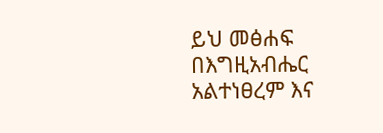ይህ መፅሐፍ በእግዚአብሔር አልተነፀረም እና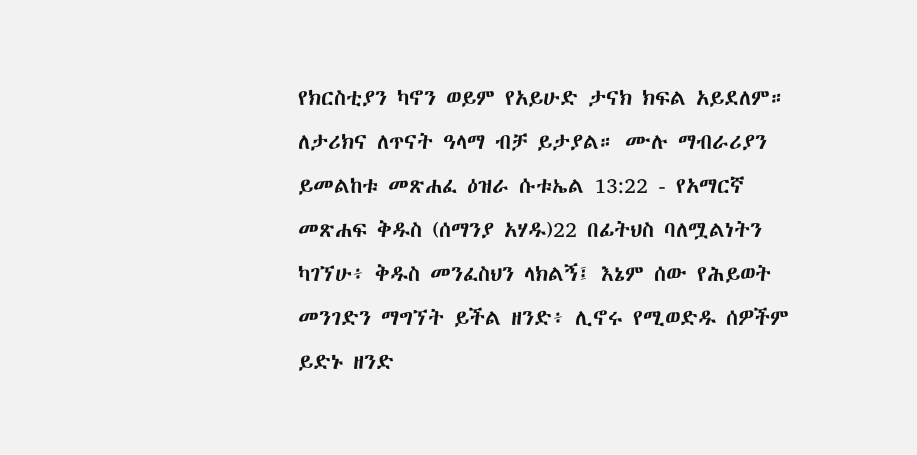የክርስቲያን ካኖን ወይም የአይሁድ ታናክ ክፍል አይደለም። ለታሪክና ለጥናት ዓላማ ብቻ ይታያል። ሙሉ ማብራሪያን ይመልከቱ መጽሐፈ ዕዝራ ሱቱኤል 13:22 - የአማርኛ መጽሐፍ ቅዱስ (ሰማንያ አሃዱ)22 በፊትህስ ባለሟልነትን ካገኘሁ፥ ቅዱስ መንፈስህን ላክልኝ፤ እኔም ሰው የሕይወት መንገድን ማግኘት ይችል ዘንድ፥ ሊኖሩ የሚወድዱ ሰዎችም ይድኑ ዘንድ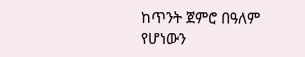ከጥንት ጀምሮ በዓለም የሆነውን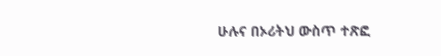ሁሉና በኦሪትህ ውስጥ ተጽፎ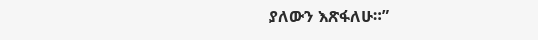ያለውን እጽፋለሁ።”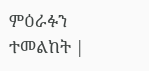ምዕራፉን ተመልከት |